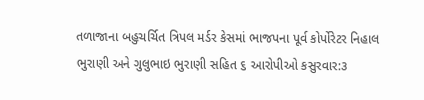તળાજાના બહુચર્ચિત ત્રિપલ મર્ડર કેસમાં ભાજપના પૂર્વ કોર્પોરેટર નિહાલ ભુરાણી અને ગુલુભાઇ ભુરાણી સહિત ૬ આરોપીઓ કસુરવાર:૩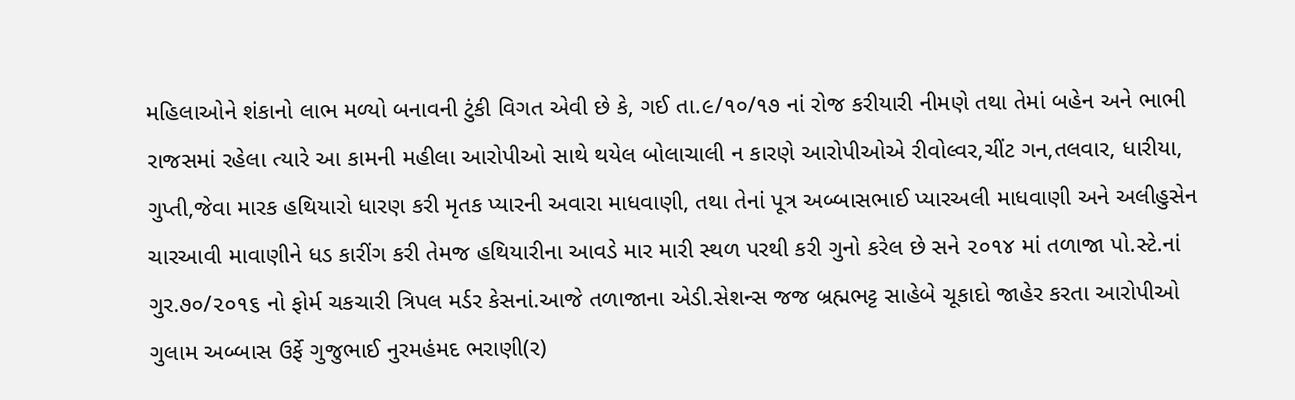મહિલાઓને શંકાનો લાભ મળ્યો બનાવની ટુંકી વિગત એવી છે કે, ગઈ તા.૯/૧૦/૧૭ નાં રોજ કરીયારી નીમણે તથા તેમાં બહેન અને ભાભી રાજસમાં રહેલા ત્યારે આ કામની મહીલા આરોપીઓ સાથે થયેલ બોલાચાલી ન કારણે આરોપીઓએ રીવોલ્વર,ચીંટ ગન,તલવાર, ધારીયા, ગુપ્તી,જેવા મારક હથિયારો ધારણ કરી મૃતક પ્યારની અવારા માધવાણી, તથા તેનાં પૂત્ર અબ્બાસભાઈ પ્યારઅલી માધવાણી અને અલીહુસેન ચારઆવી માવાણીને ધડ કારીંગ કરી તેમજ હથિયારીના આવડે માર મારી સ્થળ પરથી કરી ગુનો કરેલ છે સને ૨૦૧૪ માં તળાજા પો.સ્ટે.નાં ગુર.૭૦/૨૦૧૬ નો ફોર્મ ચકચારી ત્રિપલ મર્ડર કેસનાં.આજે તળાજાના એડી.સેશન્સ જજ બ્રહ્મભટ્ટ સાહેબે ચૂકાદો જાહેર કરતા આરોપીઓ ગુલામ અબ્બાસ ઉર્ફે ગુજુભાઈ નુરમહંમદ ભરાણી(ર)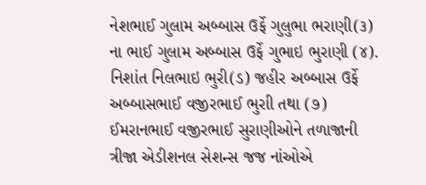નેશભાઈ ગુલામ અબ્બાસ ઉર્ફે ગુલુભા ભરાણી(૩) ના ભાઈ ગુલામ અબ્બાસ ઉર્ફે ગુભાઇ ભુરાણી (૪). નિશાંત નિલભાઇ ભુરી(ડ) જહીર અબ્બાસ ઉર્ફે અબ્બાસભાઈ વજીરભાઈ ભુરાી તથા (૭) ઈમરાનભાઈ વજીરભાઈ સુરાણીઓને તળાજાની ત્રીજા એડીશનલ સેશન્સ જજ નાંઓએ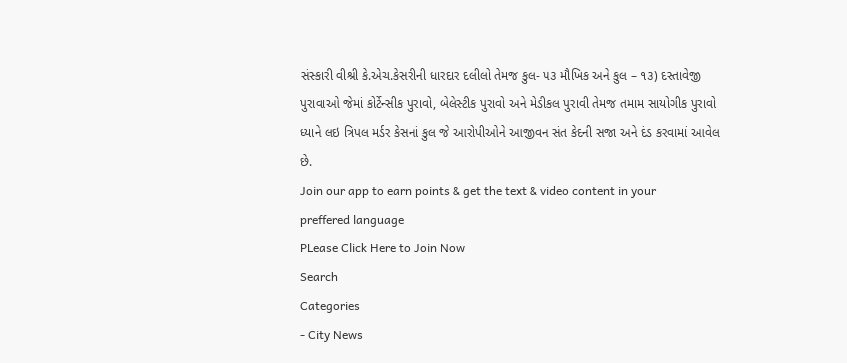સંસ્કારી વીશ્રી કે.એચ.કેસરીની ધારદાર દલીલો તેમજ કુલ- ૫૩ મૌખિક અને કુલ – ૧૩) દસ્તાવેજી પુરાવાઓ જેમાં કોર્ટેન્સીક પુરાવો, બેલેસ્ટીક પુરાવો અને મેડીકલ પુરાવી તેમજ તમામ સાયોગીક પુરાવો ધ્યાને લઇ ત્રિપલ મર્ડર કેસનાં કુલ જે આરોપીઓને આજીવન સંત કેદની સજા અને દંડ કરવામાં આવેલ છે.
Join our app to earn points & get the text & video content in your preffered language
PLease Click Here to Join Now
Search
Categories
- City News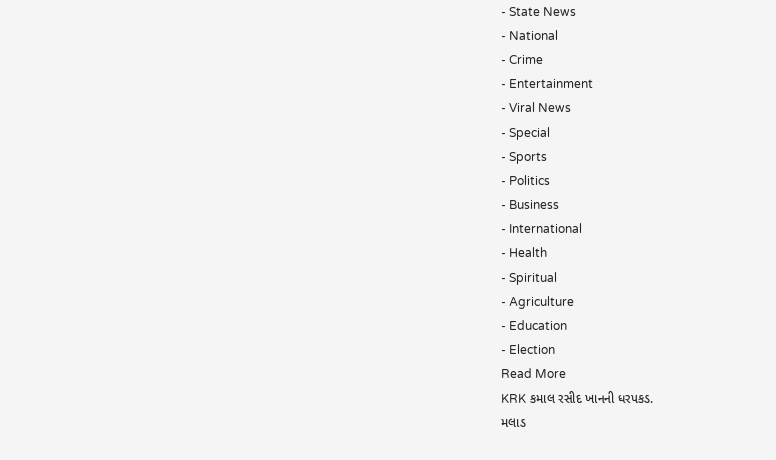- State News
- National
- Crime
- Entertainment
- Viral News
- Special
- Sports
- Politics
- Business
- International
- Health
- Spiritual
- Agriculture
- Education
- Election
Read More
KRK કમાલ રસીદ ખાનની ધરપકડ.
મલાડ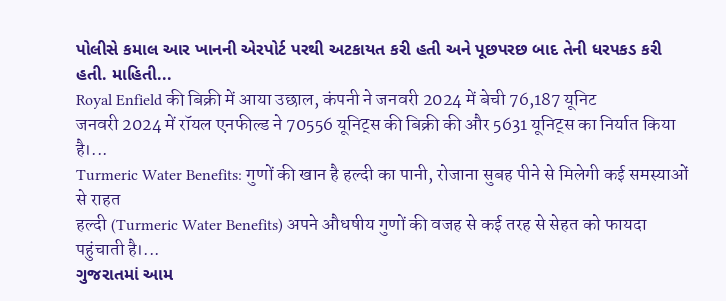પોલીસે કમાલ આર ખાનની એરપોર્ટ પરથી અટકાયત કરી હતી અને પૂછપરછ બાદ તેની ધરપકડ કરી હતી. માહિતી...
Royal Enfield की बिक्री में आया उछाल, कंपनी ने जनवरी 2024 में बेची 76,187 यूनिट
जनवरी 2024 में रॉयल एनफील्ड ने 70556 यूनिट्स की बिक्री की और 5631 यूनिट्स का निर्यात किया है।...
Turmeric Water Benefits: गुणों की खान है हल्दी का पानी, रोजाना सुबह पीने से मिलेगी कई समस्याओं से राहत
हल्दी (Turmeric Water Benefits) अपने औधषीय गुणों की वजह से कई तरह से सेहत को फायदा पहुंचाती है।...
ગુજરાતમાં આમ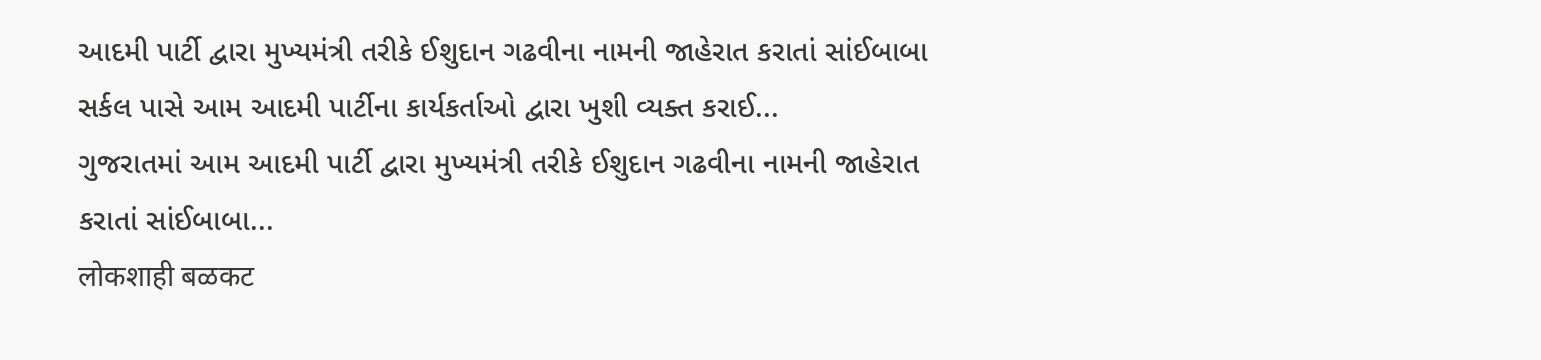આદમી પાર્ટી દ્વારા મુખ્યમંત્રી તરીકે ઈશુદાન ગઢવીના નામની જાહેરાત કરાતાં સાંઈબાબા સર્કલ પાસે આમ આદમી પાર્ટીના કાર્યકર્તાઓ દ્વારા ખુશી વ્યક્ત કરાઈ...
ગુજરાતમાં આમ આદમી પાર્ટી દ્વારા મુખ્યમંત્રી તરીકે ઈશુદાન ગઢવીના નામની જાહેરાત કરાતાં સાંઈબાબા...
लोकशाही बळकट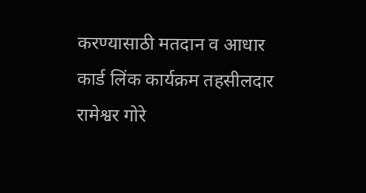करण्यासाठी मतदान व आधार कार्ड लिंक कार्यक्रम तहसीलदार रामेश्वर गोरे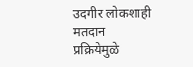उदगीर लोकशाही मतदान प्रक्रियेमुळे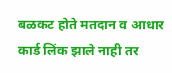बळकट होते मतदान व आधार कार्ड लिंक झाले नाही तर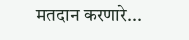मतदान करणारे...